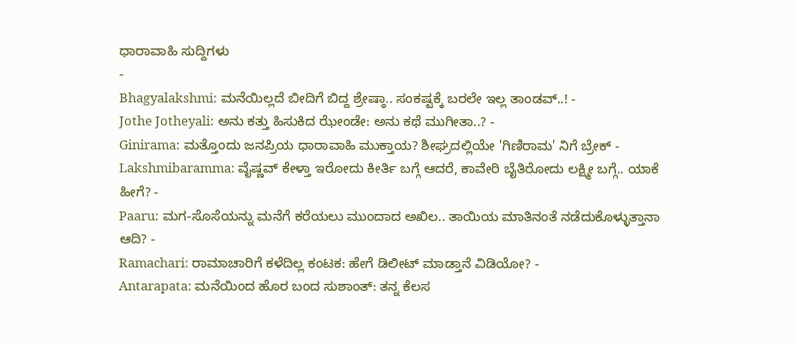ಧಾರಾವಾಹಿ ಸುದ್ದಿಗಳು
-
Bhagyalakshmi: ಮನೆಯಿಲ್ಲದೆ ಬೀದಿಗೆ ಬಿದ್ದ ಶ್ರೇಷ್ಠಾ.. ಸಂಕಷ್ಟಕ್ಕೆ ಬರಲೇ ಇಲ್ಲ ತಾಂಡವ್..! -
Jothe Jotheyali: ಅನು ಕತ್ತು ಹಿಸುಕಿದ ಝೇಂಡೇ: ಅನು ಕಥೆ ಮುಗೀತಾ..? -
Ginirama: ಮತ್ತೊಂದು ಜನಪ್ರಿಯ ಧಾರಾವಾಹಿ ಮುಕ್ತಾಯ? ಶೀಘ್ರದಲ್ಲಿಯೇ 'ಗಿಣಿರಾಮ' ನಿಗೆ ಬ್ರೇಕ್ -
Lakshmibaramma: ವೈಷ್ಣವ್ ಕೇಳ್ತಾ ಇರೋದು ಕೀರ್ತಿ ಬಗ್ಗೆ ಆದರೆ, ಕಾವೇರಿ ಬೈತಿರೋದು ಲಕ್ಷ್ಮೀ ಬಗ್ಗೆ.. ಯಾಕೆ ಹೀಗೆ? -
Paaru: ಮಗ-ಸೊಸೆಯನ್ನು ಮನೆಗೆ ಕರೆಯಲು ಮುಂದಾದ ಅಖಿಲ.. ತಾಯಿಯ ಮಾತಿನಂತೆ ನಡೆದುಕೊಳ್ಳುತ್ತಾನಾ ಆದಿ? -
Ramachari: ರಾಮಾಚಾರಿಗೆ ಕಳೆದಿಲ್ಲ ಕಂಟಕ: ಹೇಗೆ ಡಿಲೀಟ್ ಮಾಡ್ತಾನೆ ವಿಡಿಯೋ? -
Antarapata: ಮನೆಯಿಂದ ಹೊರ ಬಂದ ಸುಶಾಂತ್: ತನ್ನ ಕೆಲಸ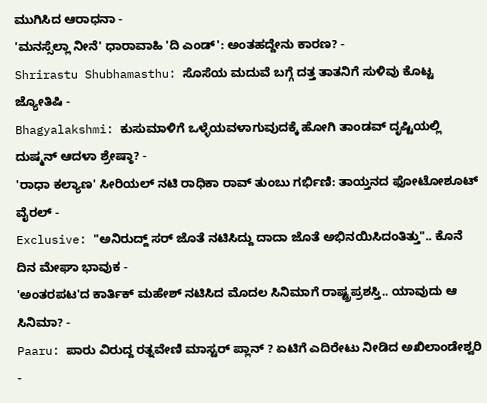ಮುಗಿಸಿದ ಆರಾಧನಾ -
'ಮನಸ್ಸೆಲ್ಲಾ ನೀನೆ' ಧಾರಾವಾಹಿ 'ದಿ ಎಂಡ್': ಅಂತಹದ್ದೇನು ಕಾರಣ? -
Shrirastu Shubhamasthu: ಸೊಸೆಯ ಮದುವೆ ಬಗ್ಗೆ ದತ್ತ ತಾತನಿಗೆ ಸುಳಿವು ಕೊಟ್ಟ ಜ್ಯೋತಿಷಿ -
Bhagyalakshmi: ಕುಸುಮಾಳಿಗೆ ಒಳ್ಳೆಯವಳಾಗುವುದಕ್ಕೆ ಹೋಗಿ ತಾಂಡವ್ ದೃಷ್ಟಿಯಲ್ಲಿ ದುಷ್ಮನ್ ಆದಳಾ ಶ್ರೇಷ್ಠಾ? -
'ರಾಧಾ ಕಲ್ಯಾಣ' ಸೀರಿಯಲ್ ನಟಿ ರಾಧಿಕಾ ರಾವ್ ತುಂಬು ಗರ್ಭಿಣಿ: ತಾಯ್ತನದ ಫೋಟೋಶೂಟ್ ವೈರಲ್ -
Exclusive: "ಅನಿರುದ್ದ್ ಸರ್ ಜೊತೆ ನಟಿಸಿದ್ದು ದಾದಾ ಜೊತೆ ಅಭಿನಯಿಸಿದಂತಿತ್ತು".. ಕೊನೆ ದಿನ ಮೇಘಾ ಭಾವುಕ -
'ಅಂತರಪಟ'ದ ಕಾರ್ತಿಕ್ ಮಹೇಶ್ ನಟಿಸಿದ ಮೊದಲ ಸಿನಿಮಾಗೆ ರಾಷ್ಟ್ರಪ್ರಶಸ್ತಿ.. ಯಾವುದು ಆ ಸಿನಿಮಾ? -
Paaru: ಪಾರು ವಿರುದ್ದ ರತ್ನವೇಣಿ ಮಾಸ್ಟರ್ ಪ್ಲಾನ್ ? ಏಟಿಗೆ ಎದಿರೇಟು ನೀಡಿದ ಅಖಿಲಾಂಡೇಶ್ವರಿ -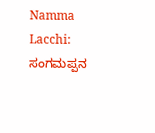Namma Lacchi: ಸಂಗಮಪ್ಪನ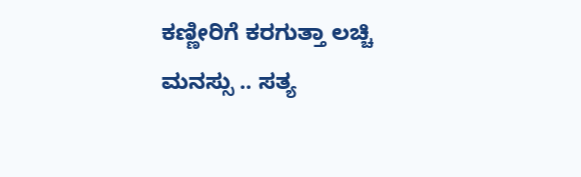ಕಣ್ಣೀರಿಗೆ ಕರಗುತ್ತಾ ಲಚ್ಚಿ ಮನಸ್ಸು .. ಸತ್ಯ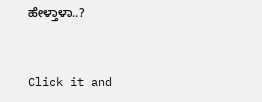ಹೇಳ್ತಾಳಾ..?


Click it and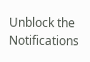Unblock the Notifications